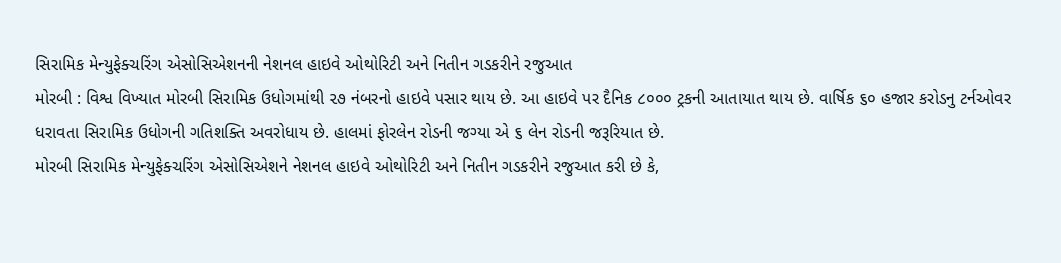સિરામિક મેન્યુફેક્ચરિંગ એસોસિએશનની નેશનલ હાઇવે ઓથોરિટી અને નિતીન ગડકરીને રજુઆત
મોરબી : વિશ્વ વિખ્યાત મોરબી સિરામિક ઉધોગમાંથી ૨૭ નંબરનો હાઇવે પસાર થાય છે. આ હાઇવે પર દૈનિક ૮૦૦૦ ટ્રકની આતાયાત થાય છે. વાર્ષિક ૬૦ હજાર કરોડનુ ટર્નઓવર ધરાવતા સિરામિક ઉધોગની ગતિશક્તિ અવરોધાય છે. હાલમાં ફોરલેન રોડની જગ્યા એ ૬ લેન રોડની જરૂરિયાત છે.
મોરબી સિરામિક મેન્યુફેક્ચરિંગ એસોસિએશને નેશનલ હાઇવે ઓથોરિટી અને નિતીન ગડકરીને રજુઆત કરી છે કે,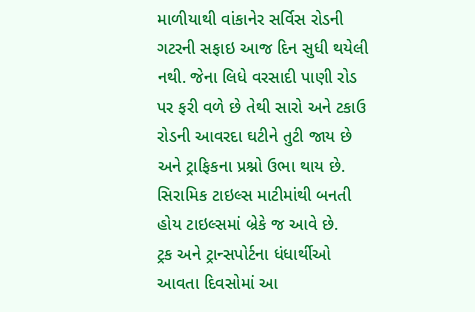માળીયાથી વાંકાનેર સર્વિસ રોડની ગટરની સફાઇ આજ દિન સુધી થયેલી નથી. જેના લિધે વરસાદી પાણી રોડ પર ફરી વળે છે તેથી સારો અને ટકાઉ રોડની આવરદા ઘટીને તુટી જાય છે અને ટ્રાફિકના પ્રશ્નો ઉભા થાય છે. સિરામિક ટાઇલ્સ માટીમાંથી બનતી હોય ટાઇલ્સમાં બ્રેકે જ આવે છે.
ટ્રક અને ટ્રાન્સપોર્ટના ધંધાર્થીઓ આવતા દિવસોમાં આ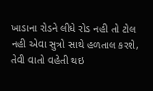ખાડાના રોડને લીધે રોડ નહી તો ટોલ નહી એવા સુત્રો સાથે હળતાલ કરશે, તેવી વાતો વહેતી થઇ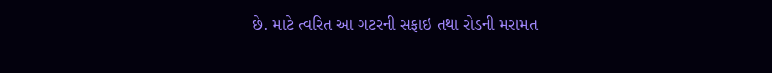છે. માટે ત્વરિત આ ગટરની સફાઇ તથા રોડની મરામત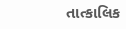તાત્કાલિક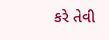કરે તેવી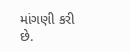માંગણી કરી છે.